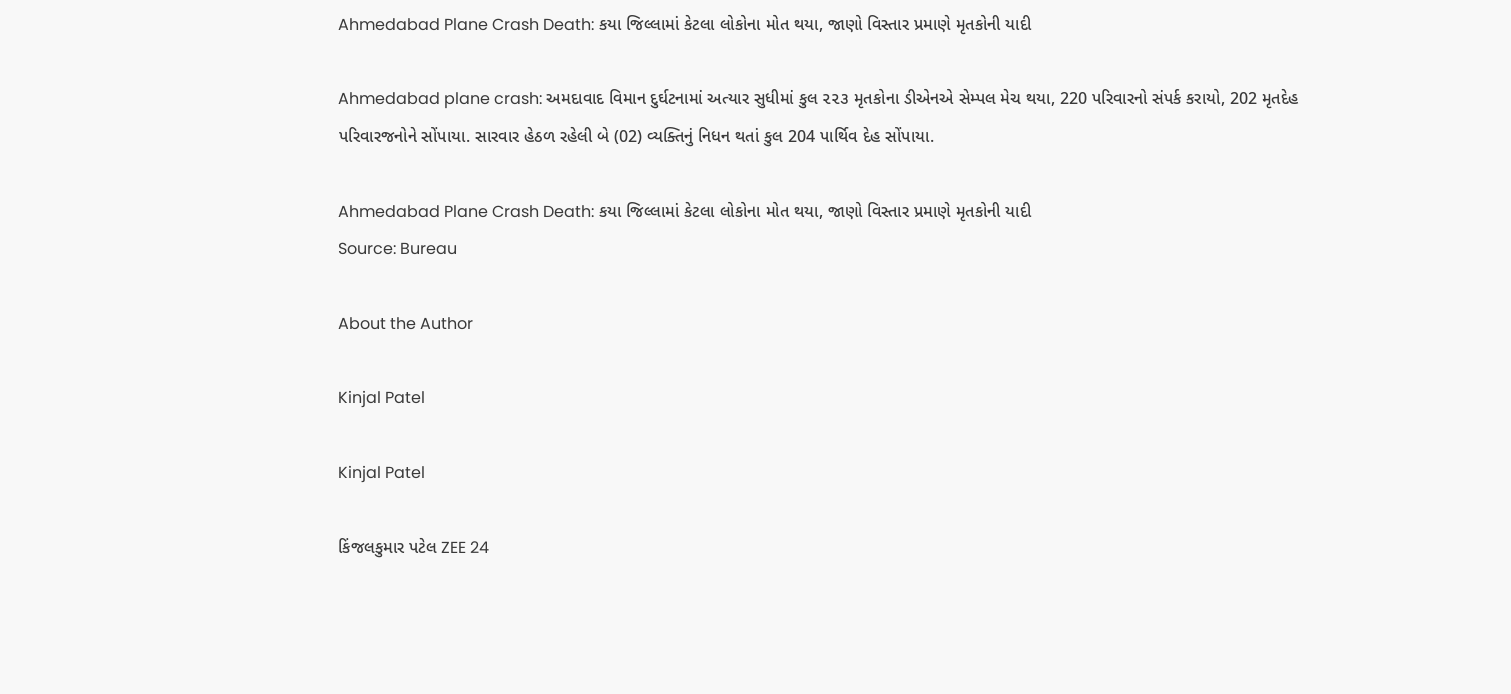Ahmedabad Plane Crash Death: કયા જિલ્લામાં કેટલા લોકોના મોત થયા, જાણો વિસ્તાર પ્રમાણે મૃતકોની યાદી

Ahmedabad plane crash: અમદાવાદ વિમાન દુર્ઘટનામાં અત્યાર સુધીમાં કુલ ૨૨૩ મૃતકોના ડીએનએ સેમ્પલ મેચ થયા, 220 પરિવારનો સંપર્ક કરાયો, 202 મૃતદેહ પરિવારજનોને સોંપાયા. સારવાર હેઠળ રહેલી બે (02) વ્યક્તિનું નિધન થતાં કુલ 204 પાર્થિવ દેહ સોંપાયા.

Ahmedabad Plane Crash Death: કયા જિલ્લામાં કેટલા લોકોના મોત થયા, જાણો વિસ્તાર પ્રમાણે મૃતકોની યાદી
Source: Bureau

About the Author

Kinjal Patel

Kinjal Patel

કિંજલકુમાર પટેલ ZEE 24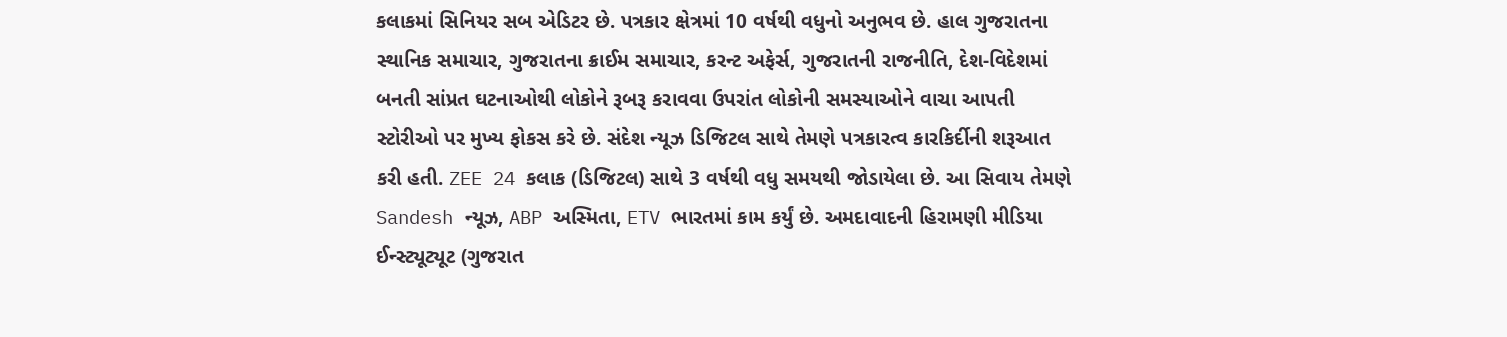કલાકમાં સિનિયર સબ એડિટર છે. પત્રકાર ક્ષેત્રમાં 10 વર્ષથી વધુનો અનુભવ છે. હાલ ગુજરાતના સ્થાનિક સમાચાર, ગુજરાતના ક્રાઈમ સમાચાર, કરન્ટ અફેર્સ, ગુજરાતની રાજનીતિ, દેશ-વિદેશમાં બનતી સાંપ્રત ઘટનાઓથી લોકોને રૂબરૂ કરાવવા ઉપરાંત લોકોની સમસ્યાઓને વાચા આપતી સ્ટોરીઓ પર મુખ્ય ફોકસ કરે છે. સંદેશ ન્યૂઝ ડિજિટલ સાથે તેમણે પત્રકારત્વ કારકિર્દીની શરૂઆત કરી હતી. ZEE 24 કલાક (ડિજિટલ) સાથે 3 વર્ષથી વધુ સમયથી જોડાયેલા છે. આ સિવાય તેમણે Sandesh ન્યૂઝ, ABP અસ્મિતા, ETV ભારતમાં કામ કર્યું છે. અમદાવાદની હિરામણી મીડિયા ઈન્સ્ટ્યૂટ્યૂટ (ગુજરાત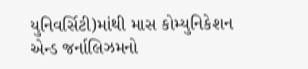યુનિવર્સિટી)માંથી માસ કોમ્યુનિકેશન એન્ડ જર્નાલિઝમનો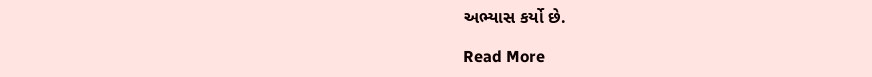અભ્યાસ કર્યો છે.

Read More